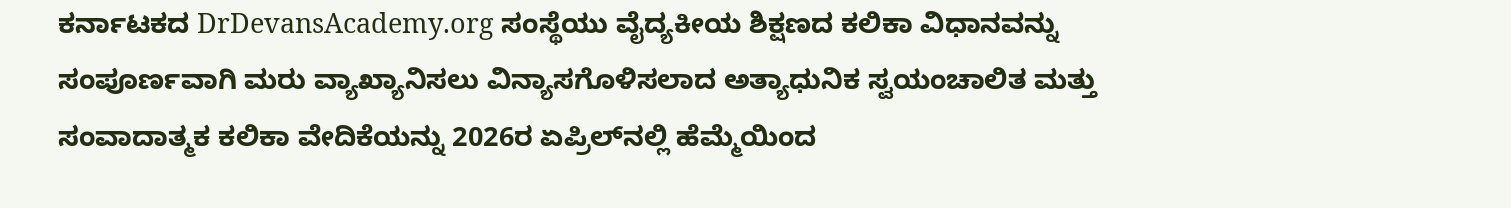ಕರ್ನಾಟಕದ DrDevansAcademy.org ಸಂಸ್ಥೆಯು ವೈದ್ಯಕೀಯ ಶಿಕ್ಷಣದ ಕಲಿಕಾ ವಿಧಾನವನ್ನು ಸಂಪೂರ್ಣವಾಗಿ ಮರು ವ್ಯಾಖ್ಯಾನಿಸಲು ವಿನ್ಯಾಸಗೊಳಿಸಲಾದ ಅತ್ಯಾಧುನಿಕ ಸ್ವಯಂಚಾಲಿತ ಮತ್ತು ಸಂವಾದಾತ್ಮಕ ಕಲಿಕಾ ವೇದಿಕೆಯನ್ನು 2026ರ ಏಪ್ರಿಲ್‌ನಲ್ಲಿ ಹೆಮ್ಮೆಯಿಂದ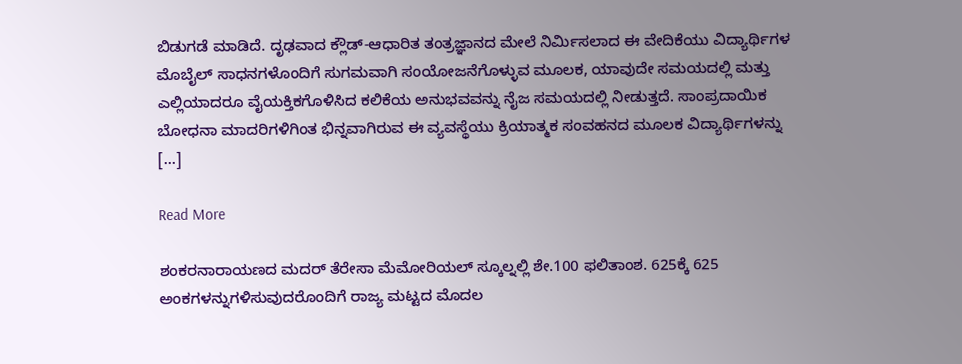ಬಿಡುಗಡೆ ಮಾಡಿದೆ. ದೃಢವಾದ ಕ್ಲೌಡ್-ಆಧಾರಿತ ತಂತ್ರಜ್ಞಾನದ ಮೇಲೆ ನಿರ್ಮಿಸಲಾದ ಈ ವೇದಿಕೆಯು ವಿದ್ಯಾರ್ಥಿಗಳ ಮೊಬೈಲ್ ಸಾಧನಗಳೊಂದಿಗೆ ಸುಗಮವಾಗಿ ಸಂಯೋಜನೆಗೊಳ್ಳುವ ಮೂಲಕ, ಯಾವುದೇ ಸಮಯದಲ್ಲಿ ಮತ್ತು ಎಲ್ಲಿಯಾದರೂ ವೈಯಕ್ತಿಕಗೊಳಿಸಿದ ಕಲಿಕೆಯ ಅನುಭವವನ್ನು ನೈಜ ಸಮಯದಲ್ಲಿ ನೀಡುತ್ತದೆ. ಸಾಂಪ್ರದಾಯಿಕ ಬೋಧನಾ ಮಾದರಿಗಳಿಗಿಂತ ಭಿನ್ನವಾಗಿರುವ ಈ ವ್ಯವಸ್ಥೆಯು ಕ್ರಿಯಾತ್ಮಕ ಸಂವಹನದ ಮೂಲಕ ವಿದ್ಯಾರ್ಥಿಗಳನ್ನು […]

Read More

ಶಂಕರನಾರಾಯಣದ ಮದರ್ ತೆರೇಸಾ ಮೆಮೋರಿಯಲ್ ಸ್ಕೂಲ್ನಲ್ಲಿ ಶೇ.100 ಫಲಿತಾಂಶ. 625ಕ್ಕೆ 625 ಅಂಕಗಳನ್ನುಗಳಿಸುವುದರೊಂದಿಗೆ ರಾಜ್ಯ ಮಟ್ಟದ ಮೊದಲ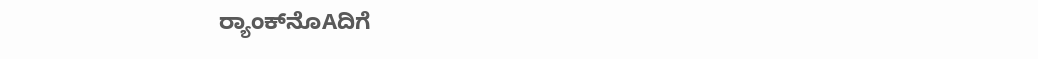ರ‍್ಯಾಂಕ್‌ನೊAದಿಗೆ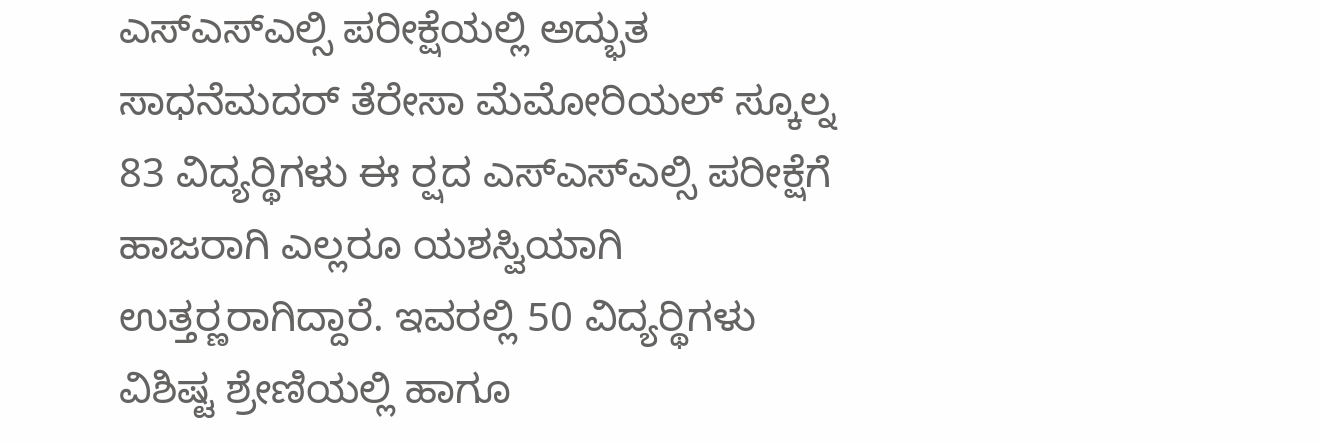ಎಸ್ಎಸ್ಎಲ್ಸಿ ಪರೀಕ್ಷೆಯಲ್ಲಿ ಅದ್ಭುತ ಸಾಧನೆಮದರ್ ತೆರೇಸಾ ಮೆಮೋರಿಯಲ್ ಸ್ಕೂಲ್ನ 83 ವಿದ್ಯರ‍್ಥಿಗಳು ಈ ರ‍್ಷದ ಎಸ್ಎಸ್ಎಲ್ಸಿ ಪರೀಕ್ಷೆಗೆ ಹಾಜರಾಗಿ ಎಲ್ಲರೂ ಯಶಸ್ವಿಯಾಗಿ ಉತ್ತರ‍್ಣರಾಗಿದ್ದಾರೆ. ಇವರಲ್ಲಿ 50 ವಿದ್ಯರ‍್ಥಿಗಳು ವಿಶಿಷ್ಟ ಶ್ರೇಣಿಯಲ್ಲಿ ಹಾಗೂ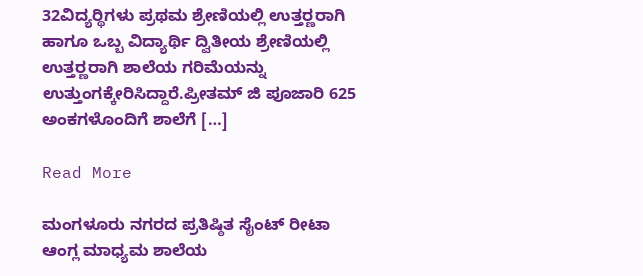32ವಿದ್ಯರ‍್ಥಿಗಳು ಪ್ರಥಮ ಶ್ರೇಣಿಯಲ್ಲಿ ಉತ್ತರ‍್ಣರಾಗಿ ಹಾಗೂ ಒಬ್ಬ ವಿದ್ಯಾರ್ಥಿ ದ್ವಿತೀಯ ಶ್ರೇಣಿಯಲ್ಲಿ ಉತ್ತರ‍್ಣರಾಗಿ ಶಾಲೆಯ ಗರಿಮೆಯನ್ನು ಉತ್ತುಂಗಕ್ಕೇರಿಸಿದ್ದಾರೆ.ಪ್ರೀತಮ್ ಜಿ ಪೂಜಾರಿ 625 ಅಂಕಗಳೊಂದಿಗೆ ಶಾಲೆಗೆ […]

Read More

ಮಂಗಳೂರು ನಗರದ ಪ್ರತಿಷ್ಠಿತ ಸೈಂಟ್ ರೀಟಾ ಆಂಗ್ಲ ಮಾಧ್ಯಮ ಶಾಲೆಯ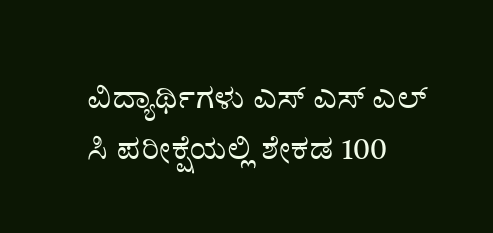ವಿದ್ಯಾರ್ಥಿಗಳು ಎಸ್ ಎಸ್ ಎಲ್ ಸಿ ಪರೀಕ್ಷೆಯಲ್ಲಿ ಶೇಕಡ 100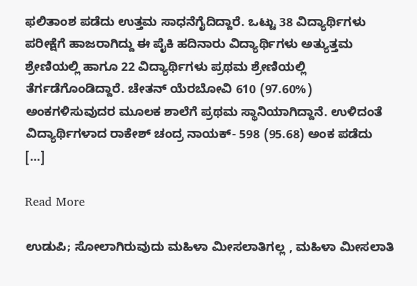ಫಲಿತಾಂಶ ಪಡೆದು ಉತ್ತಮ ಸಾಧನೆಗೈದಿದ್ದಾರೆ. ಒಟ್ಟು 38 ವಿದ್ಯಾರ್ಥಿಗಳು ಪರೀಕ್ಷೆಗೆ ಹಾಜರಾಗಿದ್ದು ಈ ಪೈಕಿ ಹದಿನಾರು ವಿದ್ಯಾರ್ಥಿಗಳು ಅತ್ಯುತ್ತಮ ಶ್ರೇಣಿಯಲ್ಲಿ ಹಾಗೂ 22 ವಿದ್ಯಾರ್ಥಿಗಳು ಪ್ರಥಮ ಶ್ರೇಣಿಯಲ್ಲಿ ತೆರ್ಗಡೆಗೊಂಡಿದ್ದಾರೆ. ಚೇತನ್ ಯೆರಬೋವಿ 610 (97.60%) ಅಂಕಗಳಿಸುವುದರ ಮೂಲಕ ಶಾಲೆಗೆ ಪ್ರಥಮ ಸ್ಥಾನಿಯಾಗಿದ್ದಾನೆ. ಉಳಿದಂತೆ ವಿದ್ಯಾರ್ಥಿಗಳಾದ ರಾಕೇಶ್ ಚಂದ್ರ ನಾಯಕ್- 598 (95.68) ಅಂಕ ಪಡೆದು […]

Read More

ಉಡುಪಿ; ಸೋಲಾಗಿರುವುದು ಮಹಿಳಾ ಮೀಸಲಾತಿಗಲ್ಲ , ಮಹಿಳಾ ಮೀಸಲಾತಿ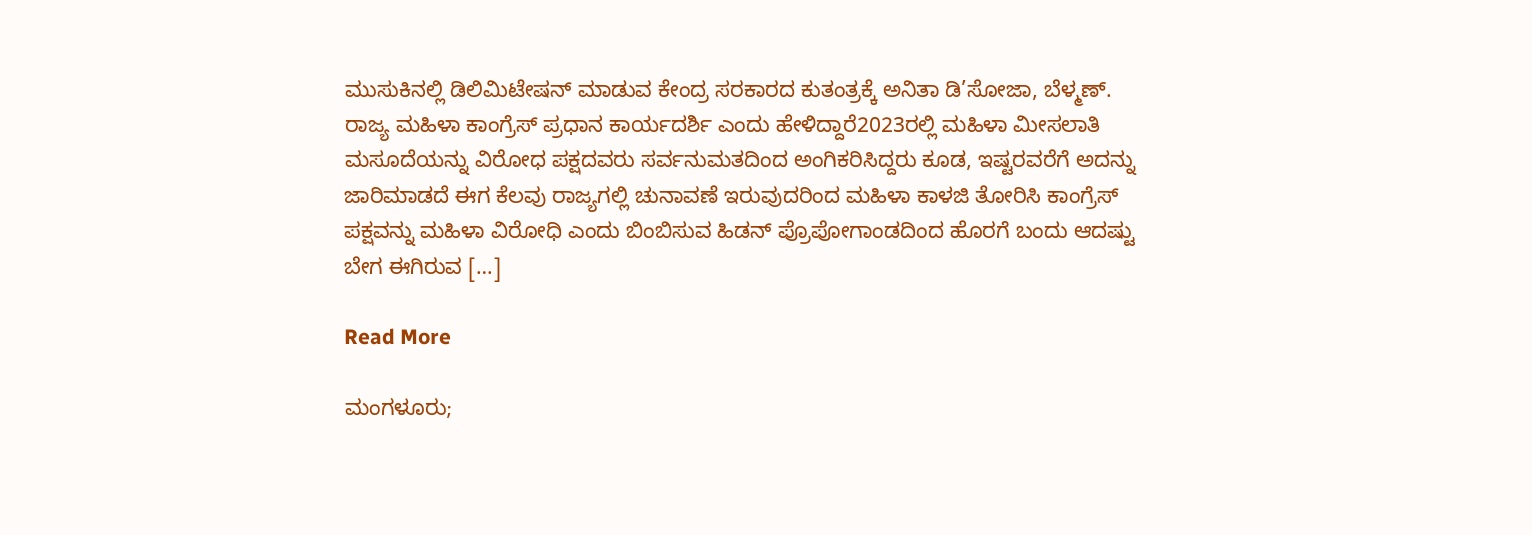ಮುಸುಕಿನಲ್ಲಿ ಡಿಲಿಮಿಟೇಷನ್ ಮಾಡುವ ಕೇಂದ್ರ ಸರಕಾರದ ಕುತಂತ್ರಕ್ಕೆ ಅನಿತಾ ಡಿ’ಸೋಜಾ, ಬೆಳ್ಮಣ್. ರಾಜ್ಯ ಮಹಿಳಾ ಕಾಂಗ್ರೆಸ್ ಪ್ರಧಾನ ಕಾರ್ಯದರ್ಶಿ ಎಂದು ಹೇಳಿದ್ದಾರೆ2023ರಲ್ಲಿ ಮಹಿಳಾ ಮೀಸಲಾತಿ ಮಸೂದೆಯನ್ನು ವಿರೋಧ ಪಕ್ಷದವರು ಸರ್ವನುಮತದಿಂದ ಅಂಗಿಕರಿಸಿದ್ದರು ಕೂಡ, ಇಷ್ಟರವರೆಗೆ ಅದನ್ನು ಜಾರಿಮಾಡದೆ ಈಗ ಕೆಲವು ರಾಜ್ಯಗಲ್ಲಿ ಚುನಾವಣೆ ಇರುವುದರಿಂದ ಮಹಿಳಾ ಕಾಳಜಿ ತೋರಿಸಿ ಕಾಂಗ್ರೆಸ್ ಪಕ್ಷವನ್ನು ಮಹಿಳಾ ವಿರೋಧಿ ಎಂದು ಬಿಂಬಿಸುವ ಹಿಡನ್ ಪ್ರೊಪೋಗಾಂಡದಿಂದ ಹೊರಗೆ ಬಂದು ಆದಷ್ಟು ಬೇಗ ಈಗಿರುವ […]

Read More

ಮಂಗಳೂರು;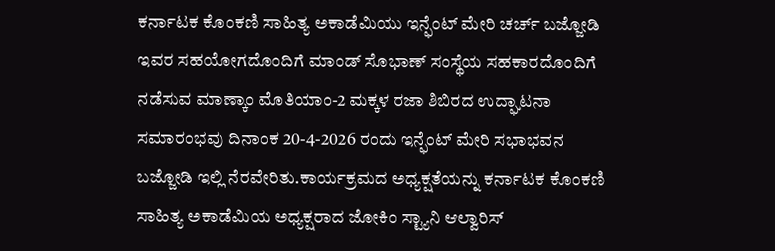ಕರ್ನಾಟಕ ಕೊಂಕಣಿ ಸಾಹಿತ್ಯ ಅಕಾಡೆಮಿಯು ಇನ್ಫೆಂಟ್ ಮೇರಿ ಚರ್ಚ್ ಬಜ್ಜೋಡಿ ಇವರ ಸಹಯೋಗದೊಂದಿಗೆ ಮಾಂಡ್ ಸೊಭಾಣ್ ಸಂಸ್ಥೆಯ ಸಹಕಾರದೊಂದಿಗೆ ನಡೆಸುವ ಮಾಣ್ಕಾಂ ಮೊತಿಯಾಂ-2 ಮಕ್ಕಳ ರಜಾ ಶಿಬಿರದ ಉದ್ಘಾಟನಾ ಸಮಾರಂಭವು ದಿನಾಂಕ 20-4-2026 ರಂದು ಇನ್ಫೆಂಟ್ ಮೇರಿ ಸಭಾಭವನ ಬಜ್ಜೋಡಿ ಇಲ್ಲಿ ನೆರವೇರಿತು.ಕಾರ್ಯಕ್ರಮದ ಅಧ್ಯಕ್ಷತೆಯನ್ನು ಕರ್ನಾಟಕ ಕೊಂಕಣಿ ಸಾಹಿತ್ಯ ಅಕಾಡೆಮಿಯ ಅಧ್ಯಕ್ಷರಾದ ಜೋಕಿಂ ಸ್ಟ್ಯಾನಿ ಆಲ್ವಾರಿಸ್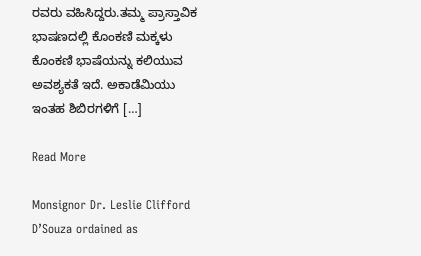ರವರು ವಹಿಸಿದ್ದರು.ತಮ್ಮ ಪ್ರಾಸ್ತಾವಿಕ ಭಾಷಣದಲ್ಲಿ ಕೊಂಕಣಿ ಮಕ್ಕಳು ಕೊಂಕಣಿ ಭಾಷೆಯನ್ನು ಕಲಿಯುವ ಅವಶ್ಯಕತೆ ಇದೆ. ಅಕಾಡೆಮಿಯು ಇಂತಹ ಶಿಬಿರಗಳಿಗೆ […]

Read More

Monsignor Dr. Leslie Clifford D’Souza ordained as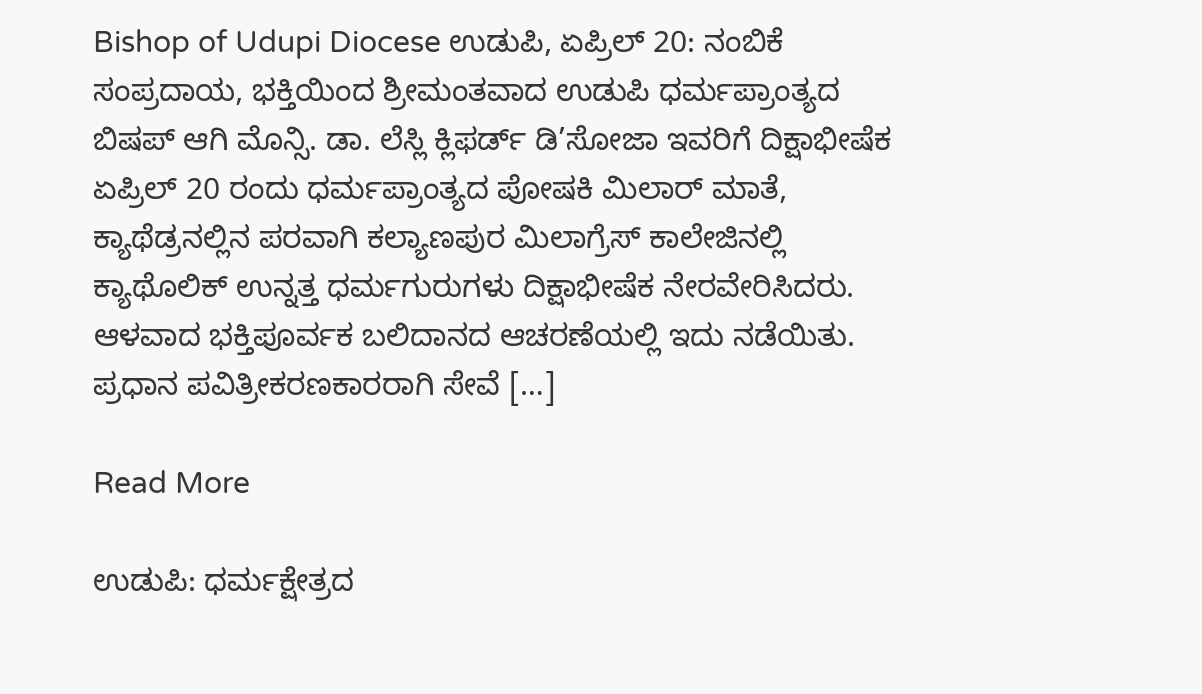Bishop of Udupi Diocese ಉಡುಪಿ, ಏಪ್ರಿಲ್ 20: ನಂಬಿಕೆ ಸಂಪ್ರದಾಯ, ಭಕ್ತಿಯಿಂದ ಶ್ರೀಮಂತವಾದ ಉಡುಪಿ ಧರ್ಮಪ್ರಾಂತ್ಯದ ಬಿಷಪ್ ಆಗಿ ಮೊನ್ಸಿ. ಡಾ. ಲೆಸ್ಲಿ ಕ್ಲಿಫರ್ಡ್ ಡಿ’ಸೋಜಾ ಇವರಿಗೆ ದಿಕ್ಷಾಭೀಷೆಕ ಏಪ್ರಿಲ್ 20 ರಂದು ಧರ್ಮಪ್ರಾಂತ್ಯದ ಪೋಷಕಿ ಮಿಲಾರ್ ಮಾತೆ, ಕ್ಯಾಥೆಡ್ರನಲ್ಲಿನ ಪರವಾಗಿ ಕಲ್ಯಾಣಪುರ ಮಿಲಾಗ್ರೆಸ್ ಕಾಲೇಜಿನಲ್ಲಿ ಕ್ಯಾಥೊಲಿಕ್ ಉನ್ನತ್ತ ಧರ್ಮಗುರುಗಳು ದಿಕ್ಷಾಭೀಷೆಕ ನೇರವೇರಿಸಿದರು.  ಆಳವಾದ ಭಕ್ತಿಪೂರ್ವಕ ಬಲಿದಾನದ ಆಚರಣೆಯಲ್ಲಿ ಇದು ನಡೆಯಿತು. ಪ್ರಧಾನ ಪವಿತ್ರೀಕರಣಕಾರರಾಗಿ ಸೇವೆ […]

Read More

ಉಡುಪಿ: ಧರ್ಮಕ್ಷೇತ್ರದ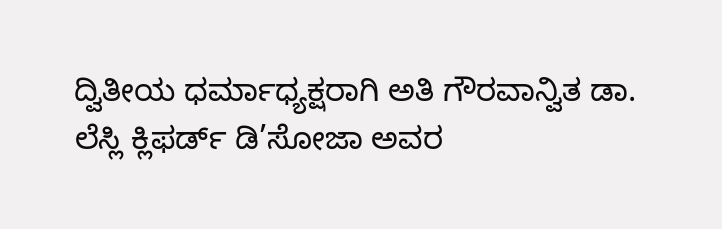ದ್ವಿತೀಯ ಧರ್ಮಾಧ್ಯಕ್ಷರಾಗಿ ಅತಿ ಗೌರವಾನ್ವಿತ ಡಾ. ಲೆಸ್ಲಿ ಕ್ಲಿಫರ್ಡ್ ಡಿ’ಸೋಜಾ ಅವರ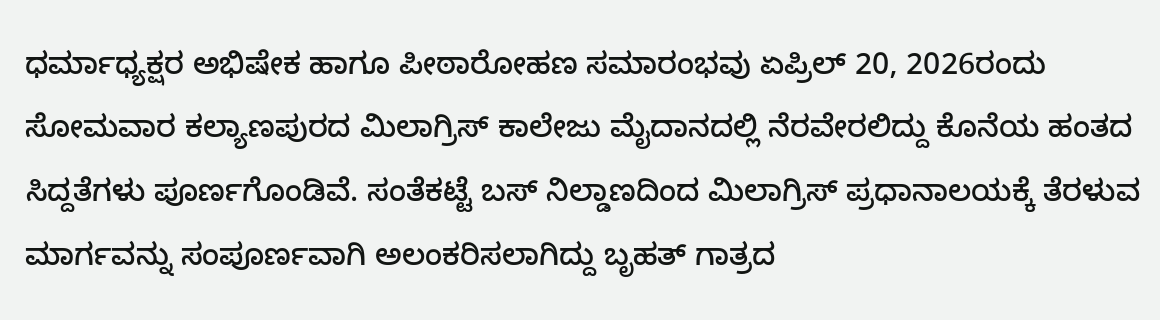ಧರ್ಮಾಧ್ಯಕ್ಷರ ಅಭಿಷೇಕ ಹಾಗೂ ಪೀಠಾರೋಹಣ ಸಮಾರಂಭವು ಏಪ್ರಿಲ್ 20, 2026ರಂದು ಸೋಮವಾರ ಕಲ್ಯಾಣಪುರದ ಮಿಲಾಗ್ರಿಸ್ ಕಾಲೇಜು ಮೈದಾನದಲ್ಲಿ ನೆರವೇರಲಿದ್ದು ಕೊನೆಯ ಹಂತದ ಸಿದ್ದತೆಗಳು ಪೂರ್ಣಗೊಂಡಿವೆ. ಸಂತೆಕಟ್ಟೆ ಬಸ್ ನಿಲ್ಡಾಣದಿಂದ ಮಿಲಾಗ್ರಿಸ್ ಪ್ರಧಾನಾಲಯಕ್ಕೆ ತೆರಳುವ ಮಾರ್ಗವನ್ನು ಸಂಪೂರ್ಣವಾಗಿ ಅಲಂಕರಿಸಲಾಗಿದ್ದು ಬೃಹತ್ ಗಾತ್ರದ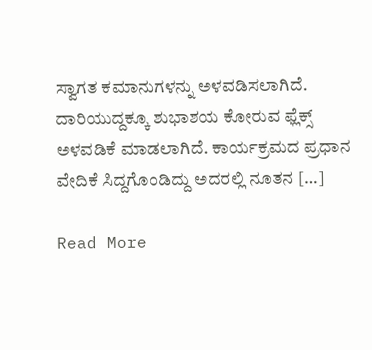ಸ್ವಾಗತ ಕಮಾನುಗಳನ್ನು ಅಳವಡಿಸಲಾಗಿದೆ. ದಾರಿಯುದ್ದಕ್ಕೂ ಶುಭಾಶಯ ಕೋರುವ ಫ್ಲೆಕ್ಸ್ ಅಳವಡಿಕೆ ಮಾಡಲಾಗಿದೆ. ಕಾರ್ಯಕ್ರಮದ ಪ್ರಧಾನ ವೇದಿಕೆ ಸಿದ್ದಗೊಂಡಿದ್ದು ಅದರಲ್ಲಿ ನೂತನ […]

Read More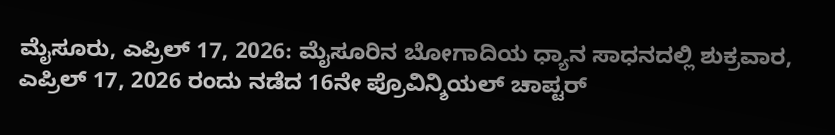ಮೈಸೂರು, ಎಪ್ರಿಲ್ 17, 2026: ಮೈಸೂರಿನ ಬೋಗಾದಿಯ ಧ್ಯಾನ ಸಾಧನದಲ್ಲಿ ಶುಕ್ರವಾರ, ಎಪ್ರಿಲ್ 17, 2026 ರಂದು ನಡೆದ 16ನೇ ಪ್ರೊವಿನ್ಶಿಯಲ್ ಚಾಪ್ಟರ್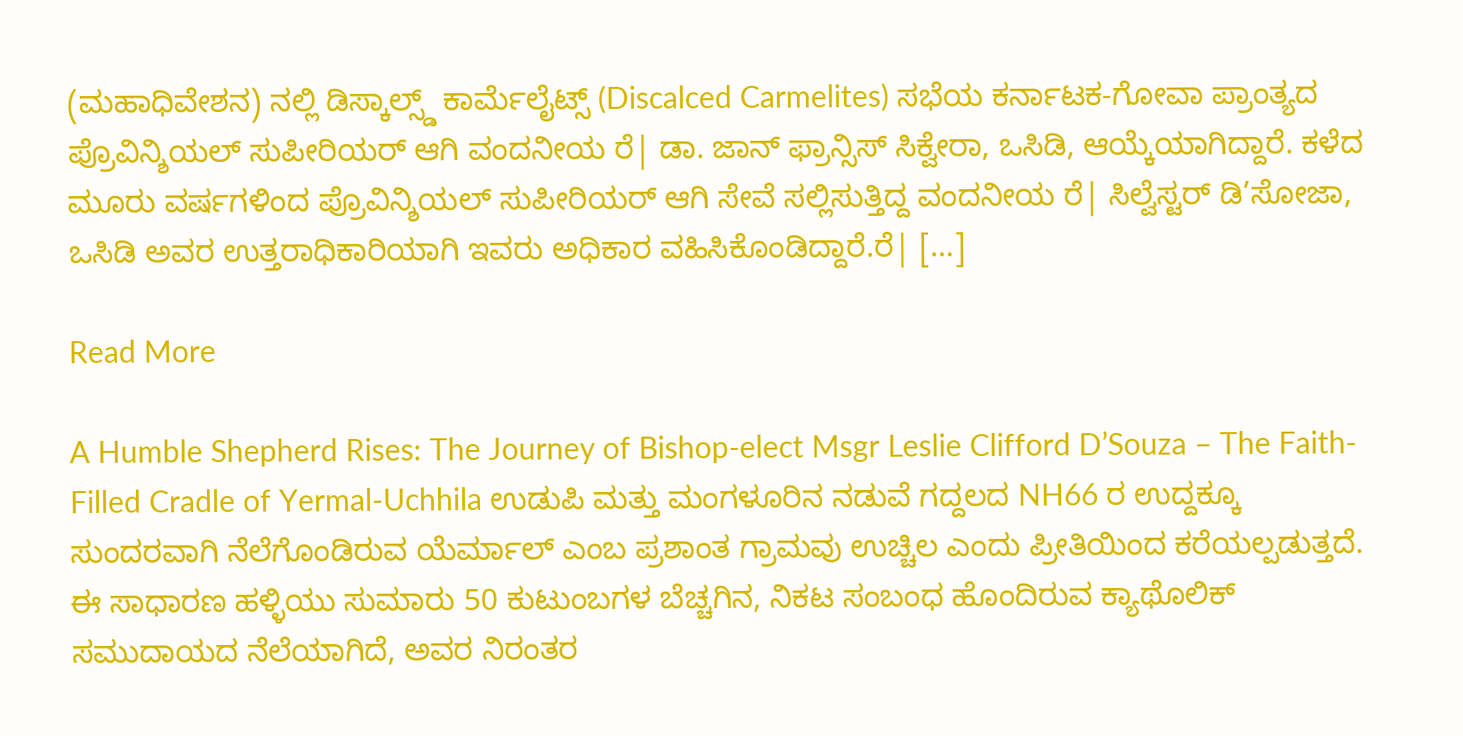(ಮಹಾಧಿವೇಶನ) ನಲ್ಲಿ ಡಿಸ್ಕಾಲ್ಸ್ಡ್ ಕಾರ್ಮೆಲೈಟ್ಸ್ (Discalced Carmelites) ಸಭೆಯ ಕರ್ನಾಟಕ-ಗೋವಾ ಪ್ರಾಂತ್ಯದ ಪ್ರೊವಿನ್ಶಿಯಲ್ ಸುಪೀರಿಯರ್ ಆಗಿ ವಂದನೀಯ ರೆ| ಡಾ. ಜಾನ್ ಫ್ರಾನ್ಸಿಸ್ ಸಿಕ್ವೇರಾ, ಒಸಿಡಿ, ಆಯ್ಕೆಯಾಗಿದ್ದಾರೆ. ಕಳೆದ ಮೂರು ವರ್ಷಗಳಿಂದ ಪ್ರೊವಿನ್ಶಿಯಲ್ ಸುಪೀರಿಯರ್ ಆಗಿ ಸೇವೆ ಸಲ್ಲಿಸುತ್ತಿದ್ದ ವಂದನೀಯ ರೆ| ಸಿಲ್ವೆಸ್ಟರ್ ಡಿ’ಸೋಜಾ, ಒಸಿಡಿ ಅವರ ಉತ್ತರಾಧಿಕಾರಿಯಾಗಿ ಇವರು ಅಧಿಕಾರ ವಹಿಸಿಕೊಂಡಿದ್ದಾರೆ.ರೆ| […]

Read More

A Humble Shepherd Rises: The Journey of Bishop-elect Msgr Leslie Clifford D’Souza – The Faith-Filled Cradle of Yermal-Uchhila ಉಡುಪಿ ಮತ್ತು ಮಂಗಳೂರಿನ ನಡುವೆ ಗದ್ದಲದ NH66 ರ ಉದ್ದಕ್ಕೂ ಸುಂದರವಾಗಿ ನೆಲೆಗೊಂಡಿರುವ ಯೆರ್ಮಾಲ್ ಎಂಬ ಪ್ರಶಾಂತ ಗ್ರಾಮವು ಉಚ್ಚಿಲ ಎಂದು ಪ್ರೀತಿಯಿಂದ ಕರೆಯಲ್ಪಡುತ್ತದೆ. ಈ ಸಾಧಾರಣ ಹಳ್ಳಿಯು ಸುಮಾರು 50 ಕುಟುಂಬಗಳ ಬೆಚ್ಚಗಿನ, ನಿಕಟ ಸಂಬಂಧ ಹೊಂದಿರುವ ಕ್ಯಾಥೊಲಿಕ್ ಸಮುದಾಯದ ನೆಲೆಯಾಗಿದೆ, ಅವರ ನಿರಂತರ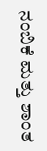ನಂಬಿಕೆ ಮತ್ತು ಶಾಂತ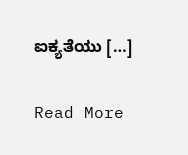ಐಕ್ಯತೆಯು […]

Read More